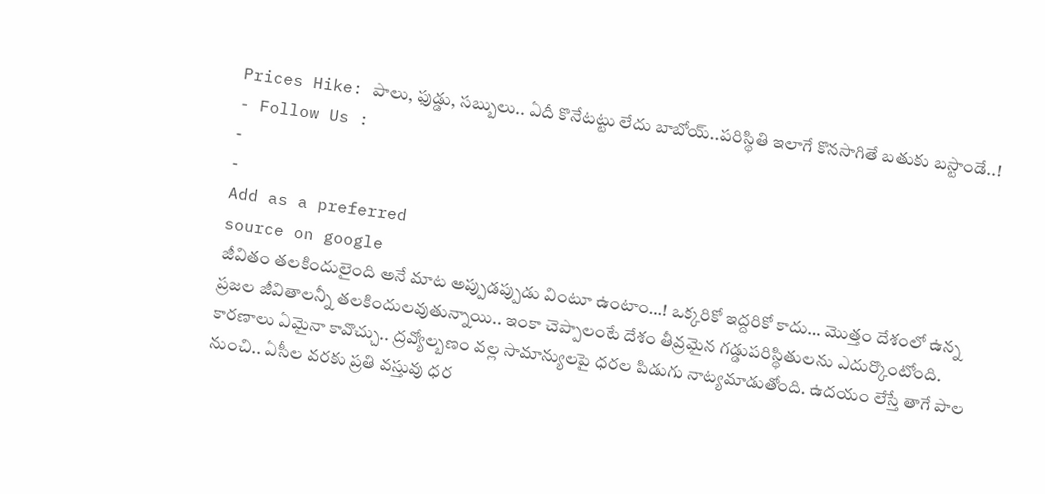Prices Hike: పాలు, ఫుడ్డు, సబ్బులు.. ఏదీ కొనేటట్టు లేదు బాబోయ్..పరిస్థితి ఇలాగే కొనసాగితే బతుకు బస్టాండే..!
- Follow Us :
-
-
Add as a preferred
source on google
జీవితం తలకిందులైంది అనే మాట అప్పుడప్పుడు వింటూ ఉంటాం…! ఒక్కరికో ఇద్దరికో కాదు… మొత్తం దేశంలో ఉన్న ప్రజల జీవితాలన్నీ తలకిందులవుతున్నాయి.. ఇంకా చెప్పాలంటే దేశం తీవ్రమైన గడ్డుపరిస్థితులను ఎదుర్కొంటోంది. కారణాలు ఏమైనా కావొచ్చు.. ద్రవ్యోల్బణం వల్ల సామాన్యులపై ధరల పిడుగు నాట్యమాడుతోంది. ఉదయం లేస్తే తాగే పాల నుంచి.. ఏసీల వరకు ప్రతి వస్తువు ధర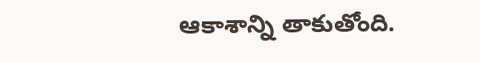ఆకాశాన్ని తాకుతోంది.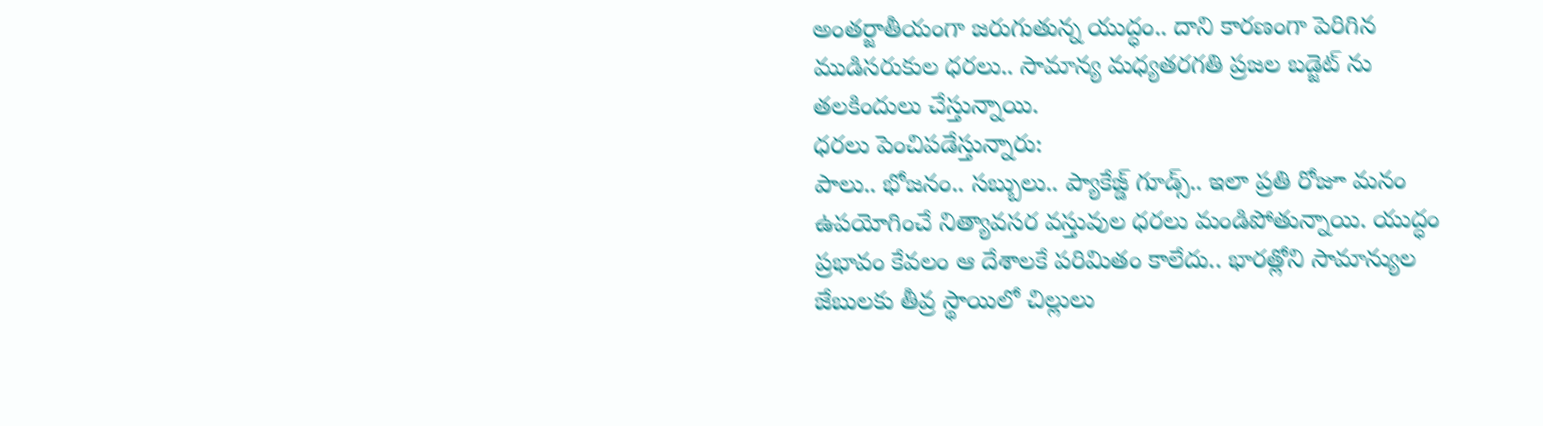అంతర్జాతీయంగా జరుగుతున్న యుద్ధం.. దాని కారణంగా పెరిగిన ముడిసరుకుల ధరలు.. సామాన్య మధ్యతరగతి ప్రజల బడ్జెట్ ను తలకిందులు చేస్తున్నాయి.
ధరలు పెంచిపడేస్తున్నారు:
పాలు.. భోజనం.. సబ్బులు.. ప్యాకేజ్డ్ గూడ్స్.. ఇలా ప్రతి రోజూ మనం ఉపయోగించే నిత్యావసర వస్తువుల ధరలు మండిపోతున్నాయి. యుద్ధం ప్రభావం కేవలం ఆ దేశాలకే పరిమితం కాలేదు.. భారత్లోని సామాన్యుల జేబులకు తీవ్ర స్థాయిలో చిల్లులు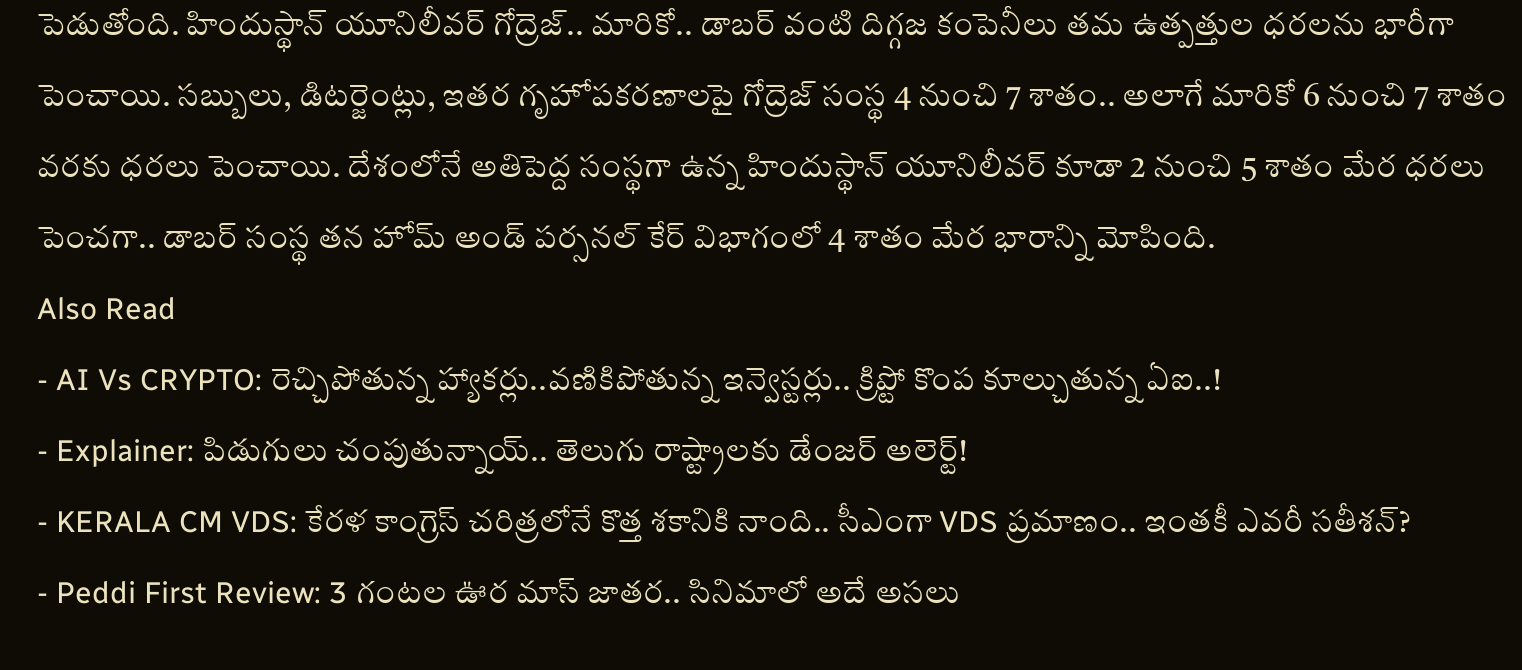పెడుతోంది. హిందుస్థాన్ యూనిలీవర్ గోద్రెజ్.. మారికో.. డాబర్ వంటి దిగ్గజ కంపెనీలు తమ ఉత్పత్తుల ధరలను భారీగా పెంచాయి. సబ్బులు, డిటర్జెంట్లు, ఇతర గృహోపకరణాలపై గోద్రెజ్ సంస్థ 4 నుంచి 7 శాతం.. అలాగే మారికో 6 నుంచి 7 శాతం వరకు ధరలు పెంచాయి. దేశంలోనే అతిపెద్ద సంస్థగా ఉన్న హిందుస్థాన్ యూనిలీవర్ కూడా 2 నుంచి 5 శాతం మేర ధరలు పెంచగా.. డాబర్ సంస్థ తన హోమ్ అండ్ పర్సనల్ కేర్ విభాగంలో 4 శాతం మేర భారాన్ని మోపింది.
Also Read
- AI Vs CRYPTO: రెచ్చిపోతున్న హ్యాకర్లు..వణికిపోతున్న ఇన్వెస్టర్లు.. క్రిప్టో కొంప కూల్చుతున్న ఏఐ..!
- Explainer: పిడుగులు చంపుతున్నాయ్.. తెలుగు రాష్ట్రాలకు డేంజర్ అలెర్ట్!
- KERALA CM VDS: కేరళ కాంగ్రెస్ చరిత్రలోనే కొత్త శకానికి నాంది.. సీఎంగా VDS ప్రమాణం.. ఇంతకీ ఎవరీ సతీశన్?
- Peddi First Review: 3 గంటల ఊర మాస్ జాతర.. సినిమాలో అదే అసలు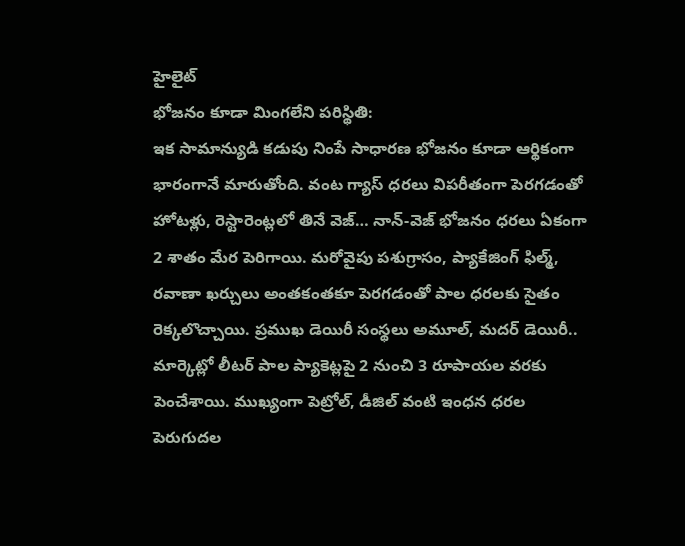హైలైట్
భోజనం కూడా మింగలేని పరిస్థితి:
ఇక సామాన్యుడి కడుపు నింపే సాధారణ భోజనం కూడా ఆర్థికంగా భారంగానే మారుతోంది. వంట గ్యాస్ ధరలు విపరీతంగా పెరగడంతో హోటళ్లు, రెస్టారెంట్లలో తినే వెజ్… నాన్-వెజ్ భోజనం ధరలు ఏకంగా 2 శాతం మేర పెరిగాయి. మరోవైపు పశుగ్రాసం, ప్యాకేజింగ్ ఫిల్మ్, రవాణా ఖర్చులు అంతకంతకూ పెరగడంతో పాల ధరలకు సైతం రెక్కలొచ్చాయి. ప్రముఖ డెయిరీ సంస్థలు అమూల్, మదర్ డెయిరీ.. మార్కెట్లో లీటర్ పాల ప్యాకెట్లపై 2 నుంచి 3 రూపాయల వరకు పెంచేశాయి. ముఖ్యంగా పెట్రోల్, డీజిల్ వంటి ఇంధన ధరల పెరుగుదల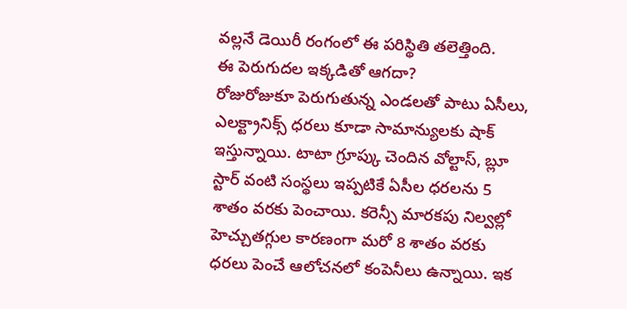వల్లనే డెయిరీ రంగంలో ఈ పరిస్థితి తలెత్తింది.
ఈ పెరుగుదల ఇక్కడితో ఆగదా?
రోజురోజుకూ పెరుగుతున్న ఎండలతో పాటు ఏసీలు, ఎలక్ట్రానిక్స్ ధరలు కూడా సామాన్యులకు షాక్ ఇస్తున్నాయి. టాటా గ్రూప్కు చెందిన వోల్టాస్, బ్లూ స్టార్ వంటి సంస్థలు ఇప్పటికే ఏసీల ధరలను 5 శాతం వరకు పెంచాయి. కరెన్సీ మారకపు నిల్వల్లో హెచ్చుతగ్గుల కారణంగా మరో 8 శాతం వరకు ధరలు పెంచే ఆలోచనలో కంపెనీలు ఉన్నాయి. ఇక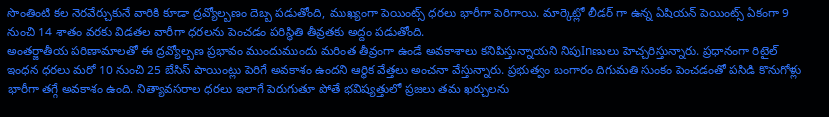సొంతింటి కల నెరవేర్చుకునే వారికి కూడా ద్రవ్యోల్బణం దెబ్బ పడుతోంది, ముఖ్యంగా పెయింట్స్ ధరలు భారీగా పెరిగాయి. మార్కెట్లో లీడర్ గా ఉన్న ఏషియన్ పెయింట్స్ ఏకంగా 9 నుంచి 14 శాతం వరకు విడతల వారీగా ధరలను పెంచడం పరిస్థితి తీవ్రతకు అద్దం పడుతోంది.
అంతర్జాతీయ పరిణామాలతో ఈ ద్రవ్యోల్బణ ప్రభావం ముందుముందు మరింత తీవ్రంగా ఉండే అవకాశాలు కనిపిస్తున్నాయని నిపుInణులు హెచ్చరిస్తున్నారు. ప్రధానంగా రిటైల్ ఇంధన ధరలు మరో 10 నుంచి 25 బేసిస్ పాయింట్లు పెరిగే అవకాశం ఉందని ఆర్థిక వేత్తలు అంచనా వేస్తున్నారు. ప్రభుత్వం బంగారం దిగుమతి సుంకం పెంచడంతో పసిడి కొనుగోళ్లు భారీగా తగ్గే అవకాశం ఉంది. నిత్యావసరాల ధరలు ఇలాగే పెరుగుతూ పోతే భవిష్యత్తులో ప్రజలు తమ ఖర్చులను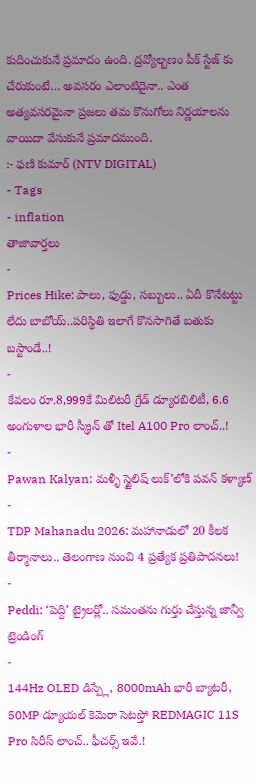కుదించుకునే ప్రమాదం ఉంది. ద్రవ్యోల్బణం పీక్ స్టేజ్ కు చేరుకుంటే… అవసరం ఎలాంటిదైనా.. ఎంత అత్యవసరమైనా ప్రజలు తమ కొనుగోలు నిర్ణయాలను వాయిదా వేసుకునే ప్రమాదముంది.
:- ఫణి కుమార్ (NTV DIGITAL)
- Tags
- inflation
తాజావార్తలు
-
Prices Hike: పాలు, ఫుడ్డు, సబ్బులు.. ఏదీ కొనేటట్టు లేదు బాబోయ్..పరిస్థితి ఇలాగే కొనసాగితే బతుకు బస్టాండే..!
-
కేవలం రూ.8,999కే మిలిటరీ గ్రేడ్ డ్యూరబిలిటీ, 6.6 అంగుళాల భారీ స్క్రీన్ తో Itel A100 Pro లాంచ్..!
-
Pawan Kalyan: మళ్ళీ స్టైలిష్ లుక్’లోకి పవన్ కళ్యాణ్
-
TDP Mahanadu 2026: మహానాడులో 20 కీలక తీర్మానాలు.. తెలంగాణ నుంచి 4 ప్రత్యేక ప్రతిపాదనలు!
-
Peddi: ‘పెద్ది’ ట్రైలర్లో.. సమంతను గుర్తు చేస్తున్న జాన్వీ
ట్రెండింగ్
-
144Hz OLED డిస్ప్లే, 8000mAh భారీ బ్యాటరీ, 50MP డ్యూయల్ కెమెరా సెటప్తో REDMAGIC 11S Pro సిరీస్ లాంచ్.. ఫీచర్స్ ఇవే.!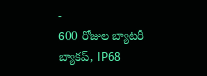-
600 రోజుల బ్యాటరీ బ్యాకప్, IP68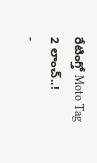రేటింగ్తో Moto Tag 2 లాంచ్..!
-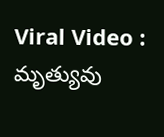Viral Video : మృత్యువు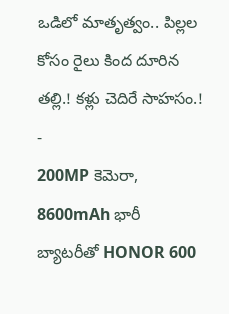ఒడిలో మాతృత్వం.. పిల్లల కోసం రైలు కింద దూరిన తల్లి.! కళ్లు చెదిరే సాహసం.!
-
200MP కెమెరా, 8600mAh భారీ బ్యాటరీతో HONOR 600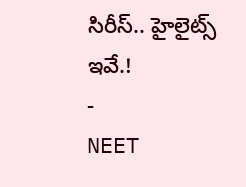సిరీస్.. హైలైట్స్ ఇవే.!
-
NEET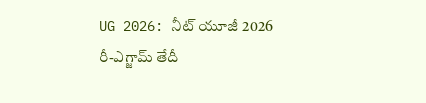UG 2026: నీట్ యూజీ 2026 రీ-ఎగ్జామ్ తేదీ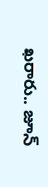ఖరారు.. జూన్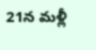21న మళ్లీ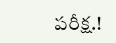పరీక్ష.!